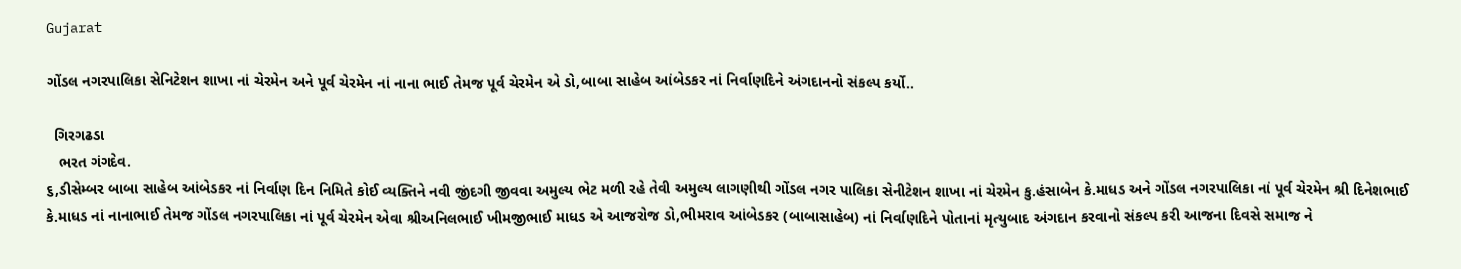Gujarat

ગોંડલ નગરપાલિકા સેનિટેશન શાખા નાં ચેરમેન અને પૂર્વ ચેરમેન નાં નાના ભાઈ તેમજ પૂર્વ ચેરમેન એ ડો,બાબા સાહેબ આંબેડકર નાં નિર્વાણદિને અંગદાનનો સંકલ્પ કર્યો..

  ગિરગઢડા
   ભરત ગંગદેવ.
૬,ડીસેમ્બર બાબા સાહેબ આંબેડકર નાં નિર્વાણ દિન નિમિતે કોઈ વ્યક્તિને નવી જીંદગી જીવવા અમુલ્ય ભેટ મળી રહે તેવી અમુલ્ય લાગણીથી ગોંડલ નગર પાલિકા સેનીટેશન શાખા નાં ચેરમેન કુ.હંસાબેન કે.માધડ અને ગોંડલ નગરપાલિકા નાં પૂર્વ ચેરમેન શ્રી દિનેશભાઈ કે.માધડ નાં નાનાભાઈ તેમજ ગોંડલ નગરપાલિકા નાં પૂર્વ ચેરમેન એવા શ્રીઅનિલભાઈ ખીમજીભાઈ માધડ એ આજરોજ ડો,ભીમરાવ આંબેડકર (બાબાસાહેબ) નાં નિર્વાણદિને પોતાનાં મૃત્યુબાદ અંગદાન કરવાનો સંકલ્પ કરી આજના દિવસે સમાજ ને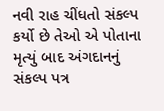નવી રાહ ચીંધતો સંકલ્પ કર્યો છે તેઓ એ પોતાના મૃત્યું બાદ અંગદાનનું સંકલ્પ પત્ર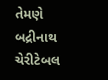તેમણે બદ્રીનાથ ચેરીટેબલ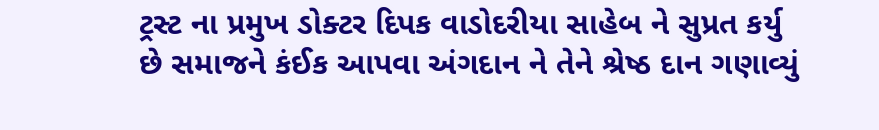ટ્રસ્ટ ના પ્રમુખ ડોક્ટર દિપક વાડોદરીયા સાહેબ ને સુપ્રત કર્યુ છે સમાજને કંઈક આપવા અંગદાન ને તેને શ્રેષ્ઠ દાન ગણાવ્યું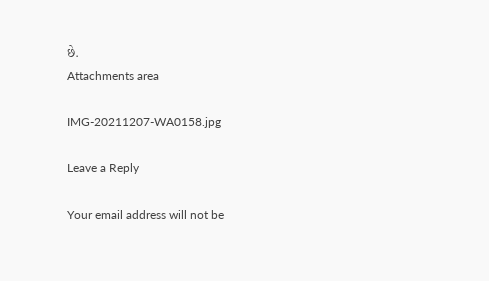છે.
Attachments area

IMG-20211207-WA0158.jpg

Leave a Reply

Your email address will not be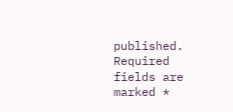published. Required fields are marked *